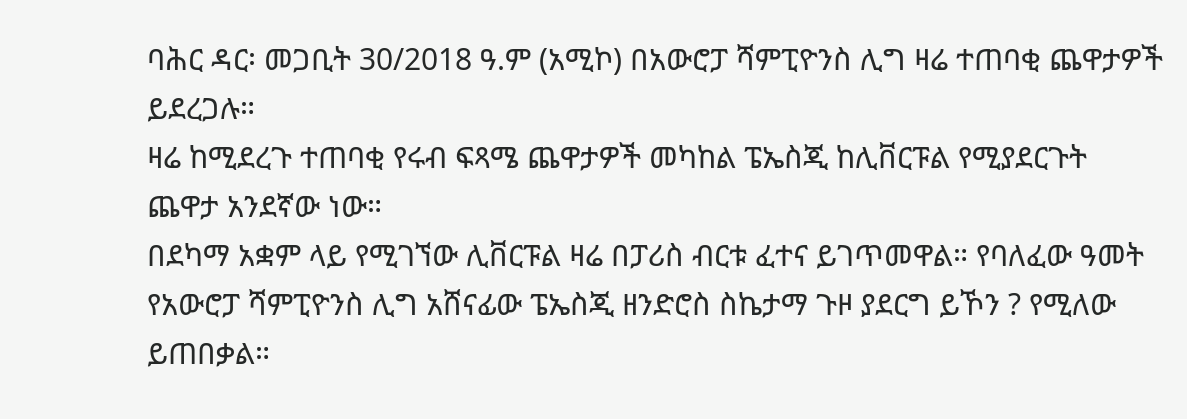ባሕር ዳር፡ መጋቢት 30/2018 ዓ.ም (አሚኮ) በአውሮፓ ሻምፒዮንስ ሊግ ዛሬ ተጠባቂ ጨዋታዎች ይደረጋሉ።
ዛሬ ከሚደረጉ ተጠባቂ የሩብ ፍጻሜ ጨዋታዎች መካከል ፔኤስጂ ከሊቨርፑል የሚያደርጉት ጨዋታ አንደኛው ነው።
በደካማ አቋም ላይ የሚገኘው ሊቨርፑል ዛሬ በፓሪስ ብርቱ ፈተና ይገጥመዋል። የባለፈው ዓመት የአውሮፓ ሻምፒዮንስ ሊግ አሸናፊው ፔኤስጂ ዘንድሮስ ስኬታማ ጉዞ ያደርግ ይኾን ? የሚለው ይጠበቃል።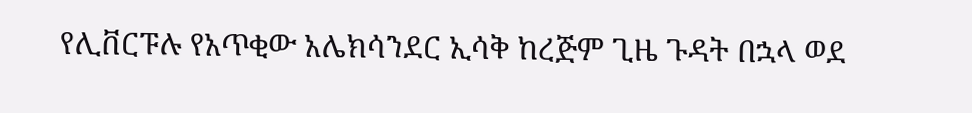የሊቨርፑሉ የአጥቂው አሌክሳንደር ኢሳቅ ከረጅም ጊዜ ጉዳት በኋላ ወደ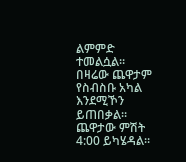ልምምድ ተመልሷል። በዛሬው ጨዋታም የስብስቡ አካል እንደሚኾን ይጠበቃል። ጨዋታው ምሽት 4:00 ይካሄዳል።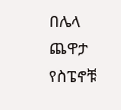በሌላ ጨዋታ የስፔኖቹ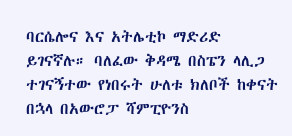ባርሴሎና እና አትሌቲኮ ማድሪድ ይገናኛሉ። ባለፈው ቅዳሜ በስፔን ላሊጋ ተገናኝተው የነበሩት ሁለቱ ክለቦች ከቀናት በኋላ በአውሮፓ ሻምፒዮንስ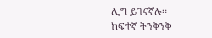ሊግ ይገናኛሉ።
ከፍተኛ ትንቅንቅ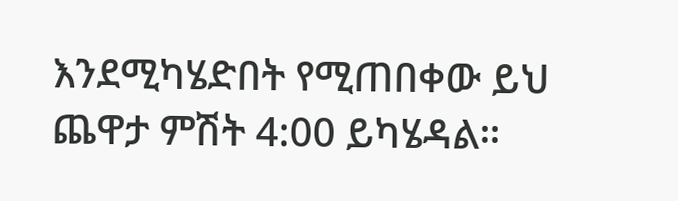እንደሚካሄድበት የሚጠበቀው ይህ ጨዋታ ምሽት 4:00 ይካሄዳል።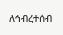ለኅብረተሰብ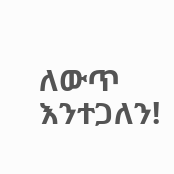ለውጥ እንተጋለን!